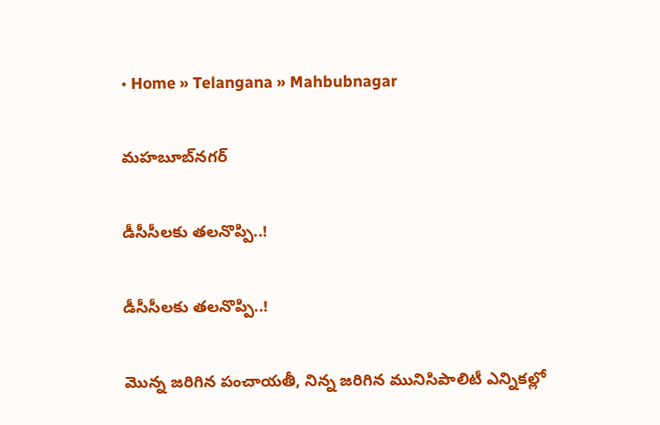• Home » Telangana » Mahbubnagar

మహబూబ్‌నగర్

డీసీసీలకు తలనొప్పి..!

డీసీసీలకు తలనొప్పి..!

మొన్న జరిగిన పంచాయతీ, నిన్న జరిగిన మునిసిపాలిటీ ఎన్నికల్లో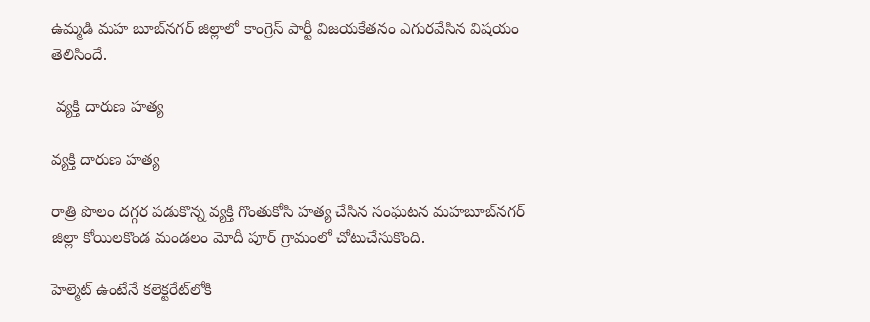ఉమ్మడి మహ బూబ్‌నగర్‌ జిల్లాలో కాంగ్రెస్‌ పార్టీ విజయకేతనం ఎగురవేసిన విషయం తెలిసిందే.

 వ్యక్తి దారుణ హత్య

వ్యక్తి దారుణ హత్య

రాత్రి పొలం దగ్గర పడుకొన్న వ్యక్తి గొంతుకోసి హత్య చేసిన సంఘటన మహబూబ్‌నగర్‌ జిల్లా కోయిలకొండ మండలం మోదీ పూర్‌ గ్రామంలో చోటుచేసుకొంది.

హెల్మెట్‌ ఉంటేనే కలెక్టరేట్‌లోకి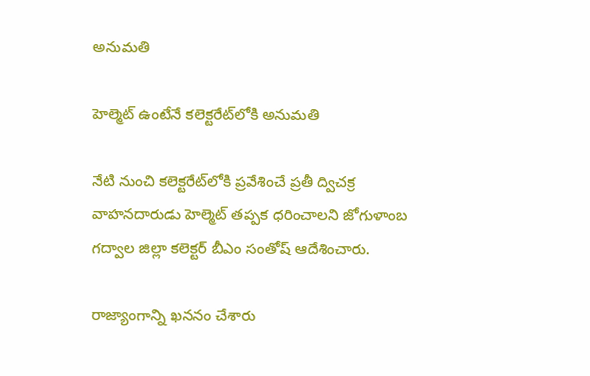అనుమతి

హెల్మెట్‌ ఉంటేనే కలెక్టరేట్‌లోకి అనుమతి

నేటి నుంచి కలెక్టరేట్‌లోకి ప్రవేశించే ప్రతీ ద్విచక్ర వాహనదారుడు హెల్మెట్‌ తప్పక ధరించాలని జోగుళాంబ గద్వాల జిల్లా కలెక్టర్‌ బీఎం సంతోష్‌ ఆదేశించారు.

రాజ్యాంగాన్ని ఖననం చేశారు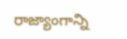రాజ్యాంగాన్ని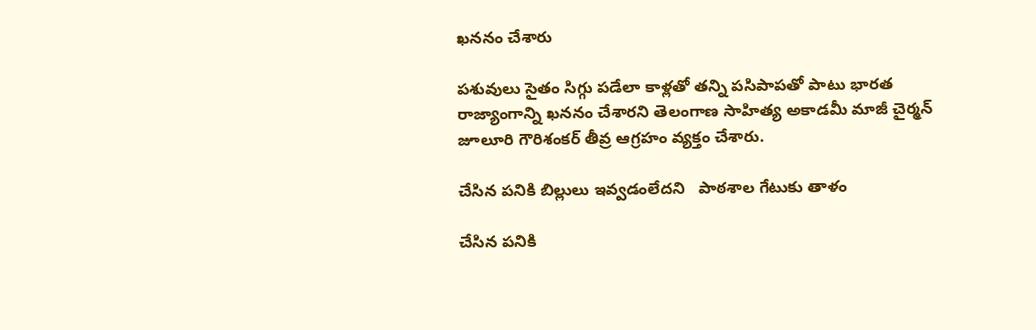ఖననం చేశారు

పశువులు సైతం సిగ్గు పడేలా కాళ్లతో తన్ని పసిపాపతో పాటు భారత రాజ్యాంగాన్ని ఖననం చేశారని తెలంగాణ సాహిత్య అకాడమీ మాజీ చైర్మన్‌ జూలూరి గౌరిశంకర్‌ తీవ్ర ఆగ్రహం వ్యక్తం చేశారు.

చేసిన పనికి బిల్లులు ఇవ్వడంలేదని   పాఠశాల గేటుకు తాళం

చేసిన పనికి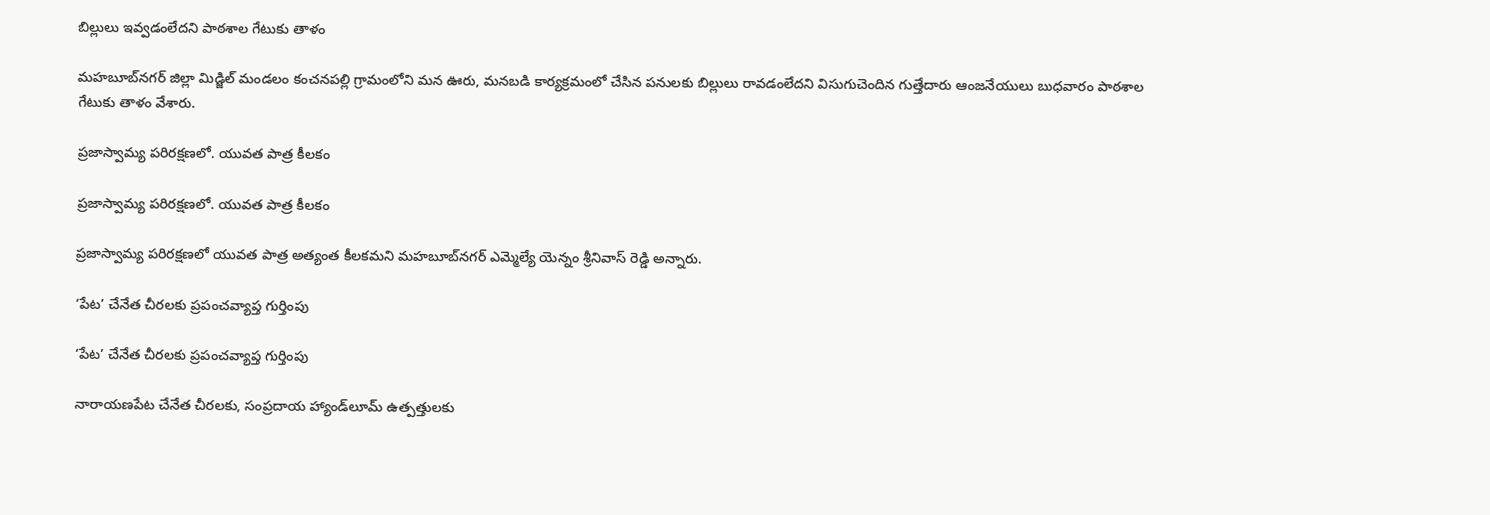బిల్లులు ఇవ్వడంలేదని పాఠశాల గేటుకు తాళం

మహబూబ్‌నగర్‌ జిల్లా మిడ్జిల్‌ మండలం కంచనపల్లి గ్రామంలోని మన ఊరు, మనబడి కార్యక్రమంలో చేసిన పనులకు బిల్లులు రావడంలేదని విసుగుచెందిన గుత్తేదారు ఆంజనేయులు బుధవారం పాఠశాల గేటుకు తాళం వేశారు.

ప్రజాస్వామ్య పరిరక్షణలో. యువత పాత్ర కీలకం

ప్రజాస్వామ్య పరిరక్షణలో. యువత పాత్ర కీలకం

ప్రజాస్వామ్య పరిరక్షణలో యువత పాత్ర అత్యంత కీలకమని మహబూబ్‌నగర్‌ ఎమ్మెల్యే యెన్నం శ్రీనివాస్‌ రెడ్డి అన్నారు.

‘పేట’ చేనేత చీరలకు ప్రపంచవ్యాప్త గుర్తింపు

‘పేట’ చేనేత చీరలకు ప్రపంచవ్యాప్త గుర్తింపు

నారాయణపేట చేనేత చీరలకు, సంప్రదాయ హ్యాండ్‌లూమ్‌ ఉత్పత్తులకు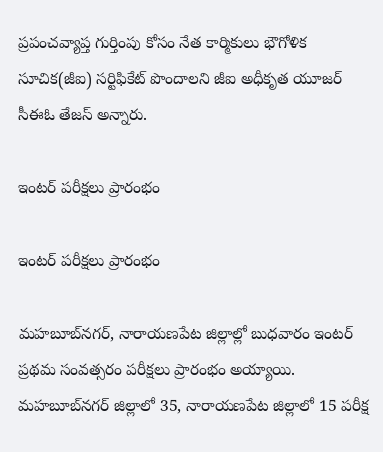ప్రపంచవ్యాప్త గుర్తింపు కోసం నేత కార్మికులు భౌగోళిక సూచిక(జీఐ) సర్టిఫికేట్‌ పొందాలని జీఐ అధీకృత యూజర్‌ సీఈఓ తేజస్‌ అన్నారు.

ఇంటర్‌ పరీక్షలు ప్రారంభం

ఇంటర్‌ పరీక్షలు ప్రారంభం

మహబూబ్‌నగర్‌, నారాయణపేట జిల్లాల్లో బుధవారం ఇంటర్‌ ప్రథమ సంవత్సరం పరీక్షలు ప్రారంభం అయ్యాయి. మహబూబ్‌నగర్‌ జిల్లాలో 35, నారాయణపేట జిల్లాలో 15 పరీక్ష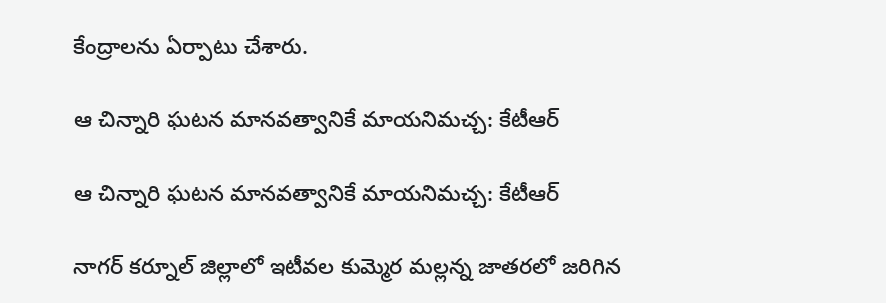కేంద్రాలను ఏర్పాటు చేశారు.

ఆ చిన్నారి ఘటన మానవత్వానికే మాయనిమచ్చ: కేటీఆర్‌

ఆ చిన్నారి ఘటన మానవత్వానికే మాయనిమచ్చ: కేటీఆర్‌

నాగర్ కర్నూల్ జిల్లాలో ఇటీవల కుమ్మెర మల్లన్న జాతరలో జరిగిన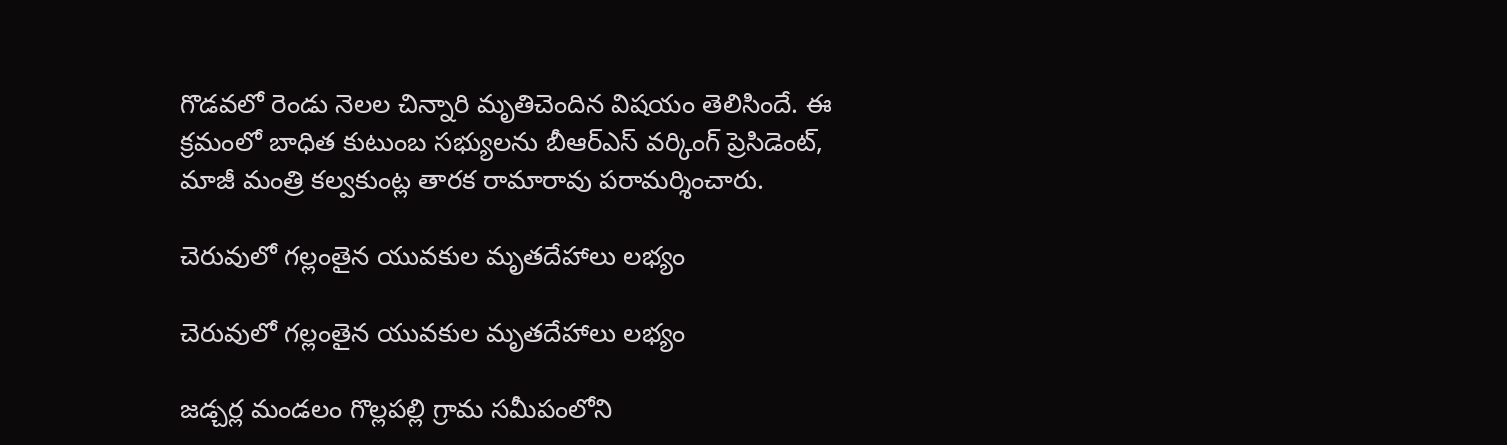గొడవలో రెండు నెలల చిన్నారి మృతిచెందిన విషయం తెలిసిందే. ఈ క్రమంలో బాధిత కుటుంబ సభ్యులను బీఆర్ఎస్ వర్కింగ్ ప్రెసిడెంట్, మాజీ మంత్రి కల్వకుంట్ల తారక రామారావు పరామర్శించారు.

చెరువులో గల్లంతైన యువకుల మృతదేహాలు లభ్యం

చెరువులో గల్లంతైన యువకుల మృతదేహాలు లభ్యం

జడ్చర్ల మండలం గొల్లపల్లి గ్రామ సమీపంలోని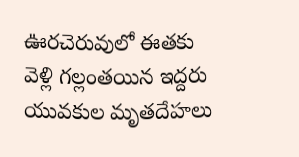ఊరచెరువులో ఈతకు వెళ్లి గల్లంతయిన ఇద్దరు యువకుల మృతదేహలు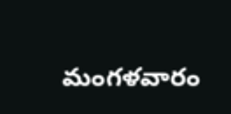మంగళవారం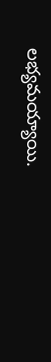లభ్యమయ్యాయి.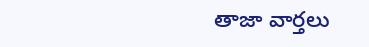తాజా వార్తలు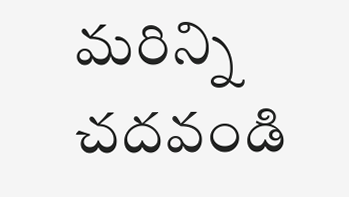మరిన్ని చదవండి